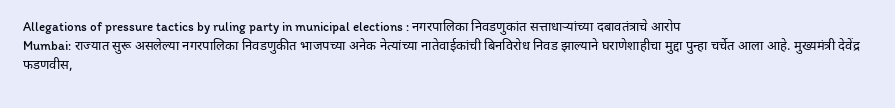Allegations of pressure tactics by ruling party in municipal elections : नगरपालिका निवडणुकांत सत्ताधाऱ्यांच्या दबावतंत्राचे आरोप
Mumbai: राज्यात सुरू असलेल्या नगरपालिका निवडणुकीत भाजपच्या अनेक नेत्यांच्या नातेवाईकांची बिनविरोध निवड झाल्याने घराणेशाहीचा मुद्दा पुन्हा चर्चेत आला आहे. मुख्यमंत्री देवेंद्र फडणवीस,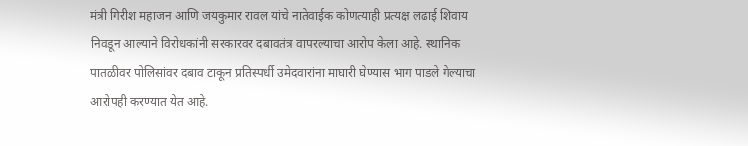मंत्री गिरीश महाजन आणि जयकुमार रावल यांचे नातेवाईक कोणत्याही प्रत्यक्ष लढाई शिवाय निवडून आल्याने विरोधकांनी सरकारवर दबावतंत्र वापरल्याचा आरोप केला आहे. स्थानिक पातळीवर पोलिसांवर दबाव टाकून प्रतिस्पर्धी उमेदवारांना माघारी घेण्यास भाग पाडले गेल्याचा आरोपही करण्यात येत आहे.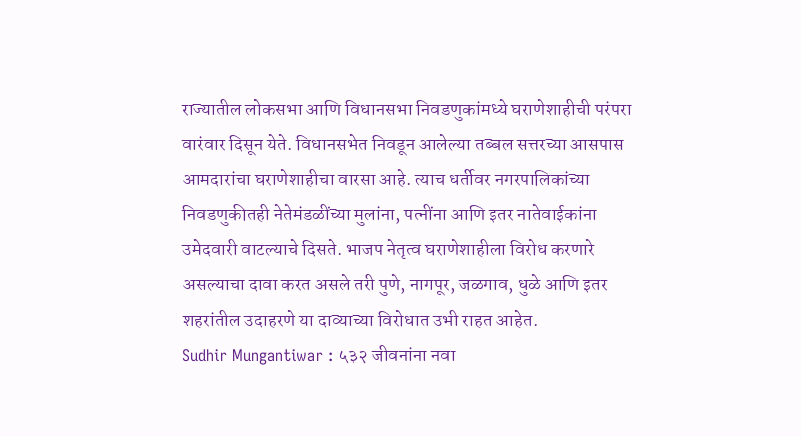राज्यातील लोकसभा आणि विधानसभा निवडणुकांमध्ये घराणेशाहीची परंपरा वारंवार दिसून येते. विधानसभेत निवडून आलेल्या तब्बल सत्तरच्या आसपास आमदारांचा घराणेशाहीचा वारसा आहे. त्याच धर्तीवर नगरपालिकांच्या निवडणुकीतही नेतेमंडळींच्या मुलांना, पत्नींना आणि इतर नातेवाईकांना उमेदवारी वाटल्याचे दिसते. भाजप नेतृत्व घराणेशाहीला विरोध करणारे असल्याचा दावा करत असले तरी पुणे, नागपूर, जळगाव, धुळे आणि इतर शहरांतील उदाहरणे या दाव्याच्या विरोधात उभी राहत आहेत.
Sudhir Mungantiwar : ५३२ जीवनांना नवा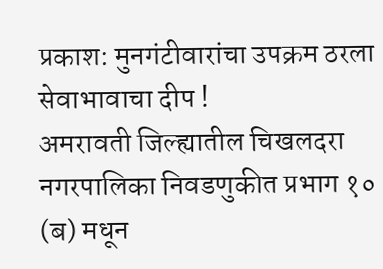प्रकाश: मुनगंटीवारांचा उपक्रम ठरला सेवाभावाचा दीप !
अमरावती जिल्ह्यातील चिखलदरा नगरपालिका निवडणुकीत प्रभाग १० (ब) मधून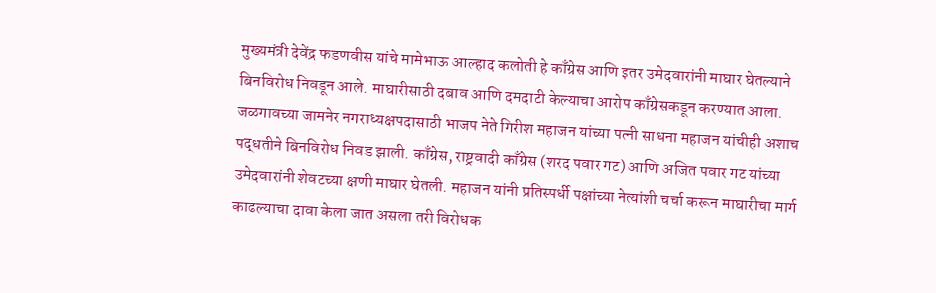मुख्यमंत्री देवेंद्र फडणवीस यांचे मामेभाऊ आल्हाद कलोती हे काँग्रेस आणि इतर उमेदवारांनी माघार घेतल्याने बिनविरोध निवडून आले. माघारीसाठी दबाव आणि दमदाटी केल्याचा आरोप काँग्रेसकडून करण्यात आला. जळगावच्या जामनेर नगराध्यक्षपदासाठी भाजप नेते गिरीश महाजन यांच्या पत्नी साधना महाजन यांचीही अशाच पद्धतीने बिनविरोध निवड झाली. काँग्रेस, राष्ट्रवादी काँग्रेस (शरद पवार गट) आणि अजित पवार गट यांच्या उमेदवारांनी शेवटच्या क्षणी माघार घेतली. महाजन यांनी प्रतिस्पर्धी पक्षांच्या नेत्यांशी चर्चा करून माघारीचा मार्ग काढल्याचा दावा केला जात असला तरी विरोधक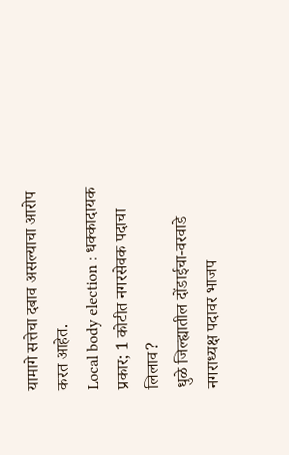यामागे सत्तेचा दबाव असल्याचा आरोप करत आहेत.
Local body election : धक्कादायक प्रकार; 1 कोटीत नगरसेवक पदाचा लिलाव?
धुळे जिल्ह्यातील दोंडाईचा-वरवाडे नगराध्यक्ष पदावर भाजप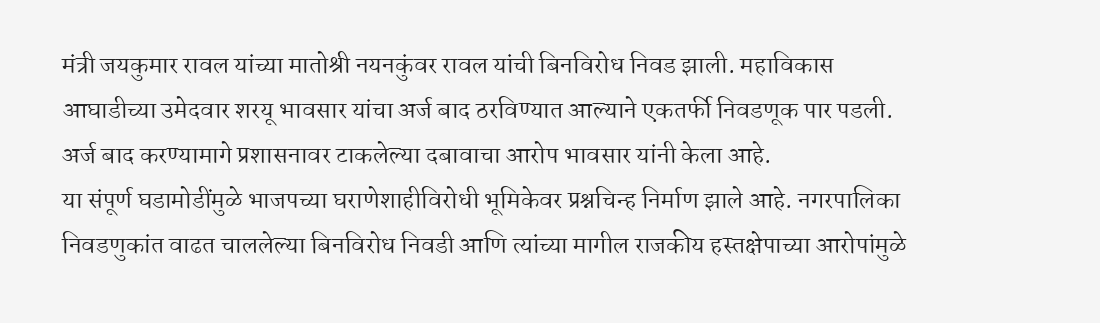मंत्री जयकुमार रावल यांच्या मातोश्री नयनकुंवर रावल यांची बिनविरोध निवड झाली. महाविकास आघाडीच्या उमेदवार शरयू भावसार यांचा अर्ज बाद ठरविण्यात आल्याने एकतर्फी निवडणूक पार पडली. अर्ज बाद करण्यामागे प्रशासनावर टाकलेल्या दबावाचा आरोप भावसार यांनी केला आहे.
या संपूर्ण घडामोडींमुळे भाजपच्या घराणेशाहीविरोधी भूमिकेवर प्रश्नचिन्ह निर्माण झाले आहे. नगरपालिका निवडणुकांत वाढत चाललेल्या बिनविरोध निवडी आणि त्यांच्या मागील राजकीय हस्तक्षेपाच्या आरोपांमुळे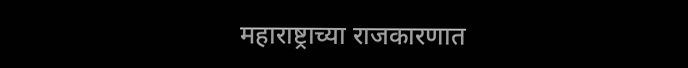महाराष्ट्राच्या राजकारणात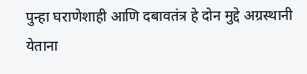पुन्हा घराणेशाही आणि दबावतंत्र हे दोन मुद्दे अग्रस्थानी येताना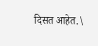दिसत आहेत.\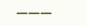———